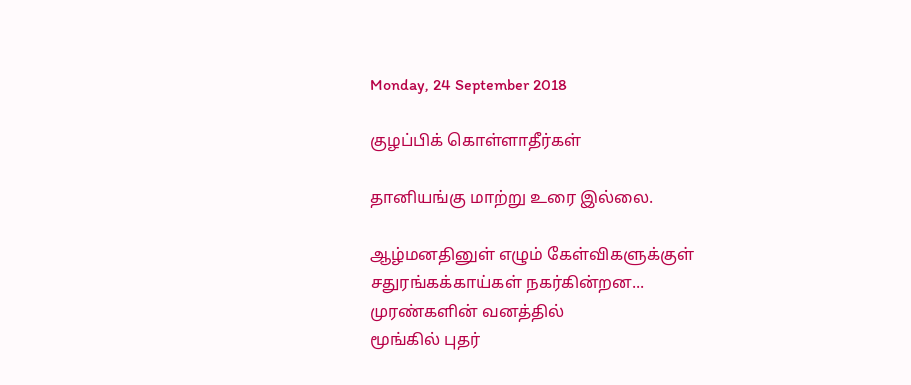Monday, 24 September 2018

குழப்பிக் கொள்ளாதீர்கள்

தானியங்கு மாற்று உரை இல்லை.

ஆழ்மனதினுள் எழும் கேள்விகளுக்குள்
சதுரங்கக்காய்கள் நகர்கின்றன...
முரண்களின் வனத்தில்
மூங்கில் புதர்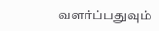வளர்ப்பதுவும்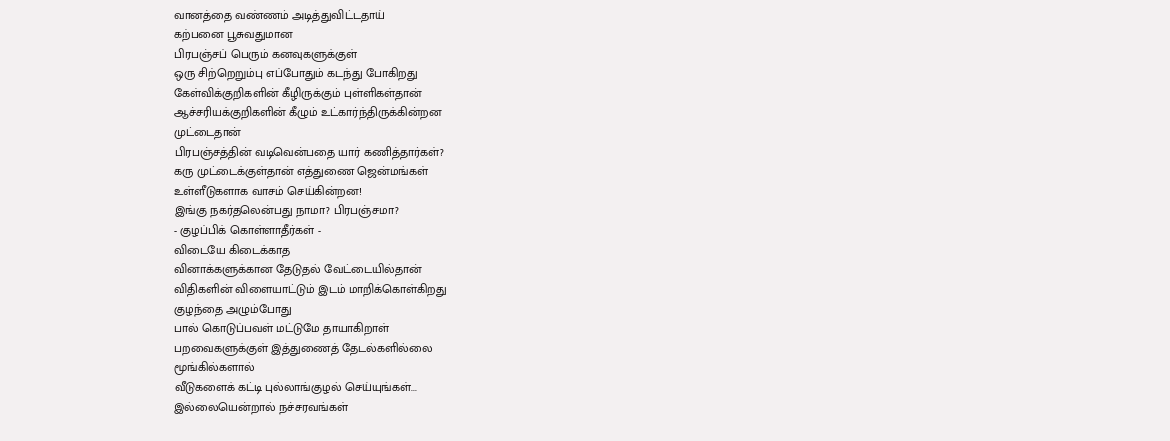வானத்தை வண்ணம் அடித்துவிட்டதாய்
கற்பனை பூசுவதுமான
பிரபஞ்சப் பெரும் கனவுகளுக்குள்
ஒரு சிற்றெறும்பு எப்போதும் கடந்து போகிறது
கேள்விக்குறிகளின் கீழிருக்கும் புள்ளிகள்தான்
ஆச்சரியக்குறிகளின் கீழும் உட்கார்ந்திருக்கின்றன
முட்டைதான்
பிரபஞ்சத்தின் வடிவென்பதை யார் கணித்தார்கள்?
கரு முட்டைக்குள்தான் எத்துணை ஜென்மங்கள்
உள்ளீடுகளாக வாசம் செய்கின்றன!
இங்கு நகர்தலென்பது நாமா? பிரபஞ்சமா?
- குழப்பிக் கொள்ளாதீர்கள் -
விடையே கிடைக்காத
வினாக்களுக்கான தேடுதல் வேட்டையில்தான்
விதிகளின் விளையாட்டும் இடம் மாறிக்கொள்கிறது
குழந்தை அழும்போது
பால் கொடுப்பவள் மட்டுமே தாயாகிறாள்
பறவைகளுக்குள் இத்துணைத் தேடல்களில்லை
மூங்கில்களால்
வீடுகளைக் கட்டி புல்லாங்குழல் செய்யுங்கள்...
இல்லையென்றால் நச்சரவங்கள்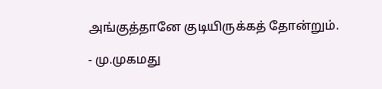அங்குத்தானே குடியிருக்கத் தோன்றும்.

- மு.முகமது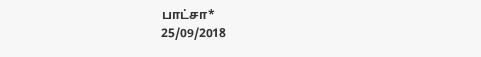பாட்சா*
25/09/2018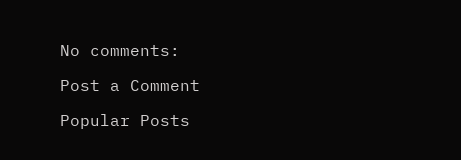No comments:

Post a Comment

Popular Posts